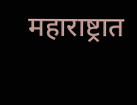महाराष्ट्रात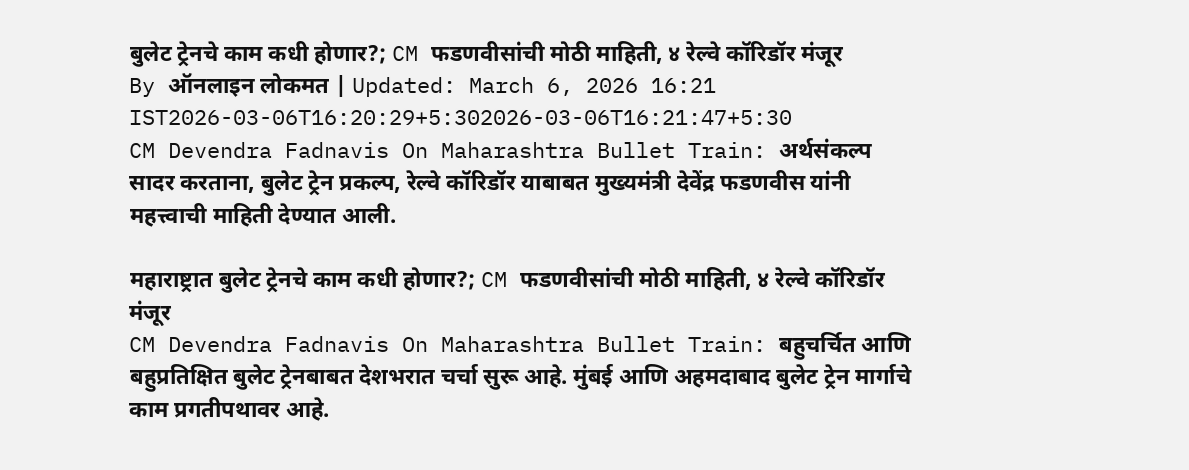बुलेट ट्रेनचे काम कधी होणार?; CM फडणवीसांची मोठी माहिती, ४ रेल्वे कॉरिडॉर मंजूर
By ऑनलाइन लोकमत | Updated: March 6, 2026 16:21 IST2026-03-06T16:20:29+5:302026-03-06T16:21:47+5:30
CM Devendra Fadnavis On Maharashtra Bullet Train: अर्थसंकल्प सादर करताना, बुलेट ट्रेन प्रकल्प, रेल्वे कॉरिडॉर याबाबत मुख्यमंत्री देवेंद्र फडणवीस यांनी महत्त्वाची माहिती देण्यात आली.

महाराष्ट्रात बुलेट ट्रेनचे काम कधी होणार?; CM फडणवीसांची मोठी माहिती, ४ रेल्वे कॉरिडॉर मंजूर
CM Devendra Fadnavis On Maharashtra Bullet Train: बहुचर्चित आणि बहुप्रतिक्षित बुलेट ट्रेनबाबत देशभरात चर्चा सुरू आहे. मुंबई आणि अहमदाबाद बुलेट ट्रेन मार्गाचे काम प्रगतीपथावर आहे.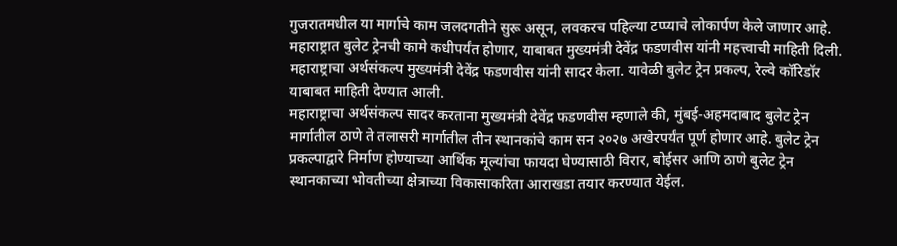गुजरातमधील या मार्गाचे काम जलदगतीने सुरू असून, लवकरच पहिल्या टप्प्याचे लोकार्पण केले जाणार आहे. महाराष्ट्रात बुलेट ट्रेनची कामे कधीपर्यंत होणार, याबाबत मुख्यमंत्री देवेंद्र फडणवीस यांनी महत्त्वाची माहिती दिली. महाराष्ट्राचा अर्थसंकल्प मुख्यमंत्री देवेंद्र फडणवीस यांनी सादर केला. यावेळी बुलेट ट्रेन प्रकल्प, रेल्वे कॉरिडॉर याबाबत माहिती देण्यात आली.
महाराष्ट्राचा अर्थसंकल्प सादर करताना मुख्यमंत्री देवेंद्र फडणवीस म्हणाले की, मुंबई-अहमदाबाद बुलेट ट्रेन मार्गातील ठाणे ते तलासरी मार्गातील तीन स्थानकांचे काम सन २०२७ अखेरपर्यंत पूर्ण होणार आहे. बुलेट ट्रेन प्रकल्पाद्वारे निर्माण होण्याच्या आर्थिक मूल्यांचा फायदा घेण्यासाठी विरार, बोईसर आणि ठाणे बुलेट ट्रेन स्थानकाच्या भोवतीच्या क्षेत्राच्या विकासाकरिता आराखडा तयार करण्यात येईल.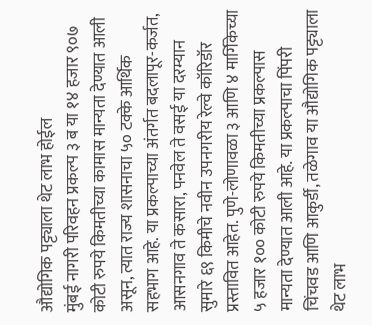औद्योगिक पट्ट्याला थेट लाभ होईल
मुंबई नागरी परिवहन प्रकल्प ३ ब या १४ हजार ९०७ कोटी रुपये किमतीच्या कामास मान्यता देण्यात आली असून, त्यात राज्य शासनाचा ५० टक्के आर्थिक सहभाग आहे. या प्रकल्पाच्या अंतर्गत बदलापूर-कर्जत, आसनगाव ते कसारा, पनवेल ते वसई या दरम्यान सुमारे ६९ किमीचे नवीन उपनगरीय रेल्वे कॉरिडॉर प्रस्तावित आहेत. पुणे-लोणावळा ३ आणि ४ मार्गिकेच्या ५ हजार १०० कोटी रुपये किमतीच्या प्रकल्पास मान्यता देण्यात आली आहे. या प्रकल्पाचा पिंपरी चिंचवड आणि आकुर्डी, तळेगाव या औद्योगिक पट्ट्याला थेट लाभ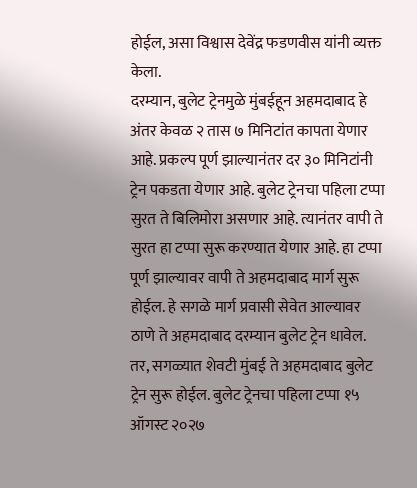होईल, असा विश्वास देवेंद्र फडणवीस यांनी व्यक्त केला.
दरम्यान, बुलेट ट्रेनमुळे मुंबईहून अहमदाबाद हे अंतर केवळ २ तास ७ मिनिटांत कापता येणार आहे. प्रकल्प पूर्ण झाल्यानंतर दर ३० मिनिटांनी ट्रेन पकडता येणार आहे. बुलेट ट्रेनचा पहिला टप्पा सुरत ते बिलिमोरा असणार आहे. त्यानंतर वापी ते सुरत हा टप्पा सुरू करण्यात येणार आहे. हा टप्पा पूर्ण झाल्यावर वापी ते अहमदाबाद मार्ग सुरू होईल. हे सगळे मार्ग प्रवासी सेवेत आल्यावर ठाणे ते अहमदाबाद दरम्यान बुलेट ट्रेन धावेल. तर, सगळ्यात शेवटी मुंबई ते अहमदाबाद बुलेट ट्रेन सुरू होईल. बुलेट ट्रेनचा पहिला टप्पा १५ ऑगस्ट २०२७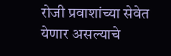रोजी प्रवाशांच्या सेवेत येणार असल्याचे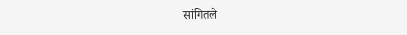सांगितले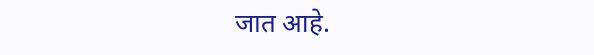जात आहे.